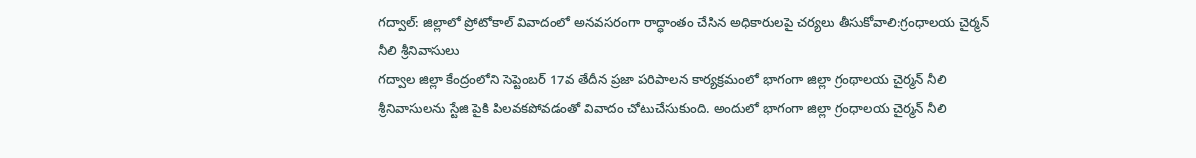గద్వాల్: జిల్లాలో ప్రోటోకాల్ వివాదంలో అనవసరంగా రాద్ధాంతం చేసిన అధికారులపై చర్యలు తీసుకోవాలి:గ్రంధాలయ చైర్మన్ నీలి శ్రీనివాసులు
గద్వాల జిల్లా కేంద్రంలోని సెప్టెంబర్ 17వ తేదీన ప్రజా పరిపాలన కార్యక్రమంలో భాగంగా జిల్లా గ్రంథాలయ చైర్మన్ నీలి శ్రీనివాసులను స్టేజి పైకి పిలవకపోవడంతో వివాదం చోటుచేసుకుంది. అందులో భాగంగా జిల్లా గ్రంధాలయ చైర్మన్ నీలి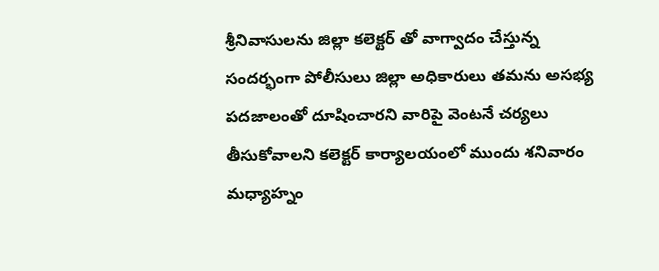శ్రీనివాసులను జిల్లా కలెక్టర్ తో వాగ్వాదం చేస్తున్న సందర్భంగా పోలీసులు జిల్లా అధికారులు తమను అసభ్య పదజాలంతో దూషించారని వారిపై వెంటనే చర్యలు తీసుకోవాలని కలెక్టర్ కార్యాలయంలో ముందు శనివారం మధ్యాహ్నం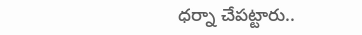ధర్నా చేపట్టారు..